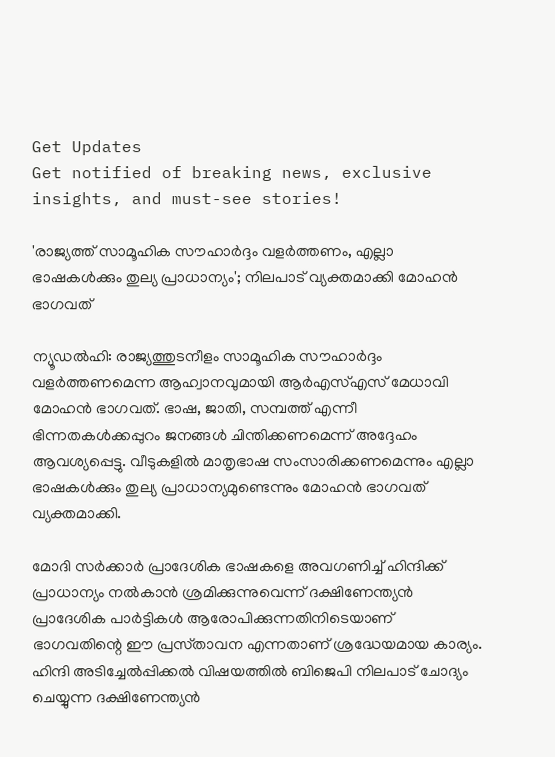Get Updates
Get notified of breaking news, exclusive insights, and must-see stories!

'രാജ്യത്ത് സാമൂഹിക സൗഹാർദ്ദം വളർത്തണം, എല്ലാ ഭാഷകൾക്കും തുല്യ പ്രാധാന്യം'; നിലപാട് വ്യക്തമാക്കി മോഹൻ ഭാഗവത്

ന്യൂഡൽഹി: രാജ്യത്തുടനീളം സാമൂഹിക സൗഹാർദ്ദം വളർത്തണമെന്ന ആഹ്വാനവുമായി ആർഎസ്എസ് മേധാവി മോഹൻ ഭാഗവത്. ഭാഷ, ജാതി, സമ്പത്ത് എന്നീ ഭിന്നതകൾക്കപ്പുറം ജനങ്ങൾ ചിന്തിക്കണമെന്ന് അദ്ദേഹം ആവശ്യപ്പെട്ടു. വീടുകളിൽ മാതൃഭാഷ സംസാരിക്കണമെന്നും എല്ലാ ഭാഷകൾക്കും തുല്യ പ്രാധാന്യമുണ്ടെന്നും മോഹൻ ഭാഗവത് വ്യക്തമാക്കി.

മോദി സർക്കാർ പ്രാദേശിക ഭാഷകളെ അവഗണിച്ച് ഹിന്ദിക്ക് പ്രാധാന്യം നൽകാൻ ശ്രമിക്കുന്നുവെന്ന് ദക്ഷിണേന്ത്യൻ പ്രാദേശിക പാർട്ടികൾ ആരോപിക്കുന്നതിനിടെയാണ് ഭാഗവതിന്റെ ഈ പ്രസ്‌താവന എന്നതാണ് ശ്രദ്ധേയമായ കാര്യം. ഹിന്ദി അടിച്ചേൽപ്പിക്കൽ വിഷയത്തിൽ ബിജെപി നിലപാട് ചോദ്യം ചെയ്യുന്ന ദക്ഷിണേന്ത്യൻ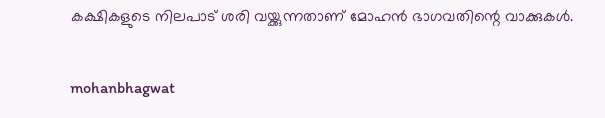കക്ഷികളുടെ നിലപാട് ശരി വയ്ക്കുന്നതാണ് മോഹൻ ഭാഗവതിന്റെ വാക്കുകൾ.

mohanbhagwat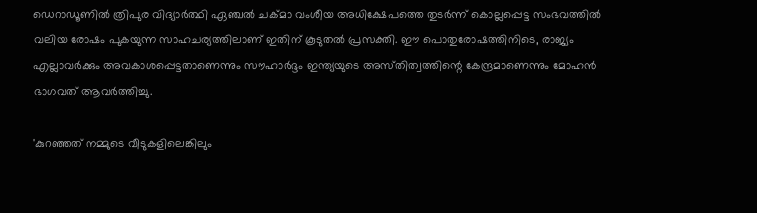ഡെറാഡൂണിൽ ത്രിപുര വിദ്യാർത്ഥി ഏഞ്ചൽ ചക്മാ വംശീയ അധിക്ഷേപത്തെ തുടർന്ന് കൊല്ലപ്പെട്ട സംഭവത്തിൽ വലിയ രോഷം പുകയുന്ന സാഹചര്യത്തിലാണ് ഇതിന് കൂടുതൽ പ്രസക്തി. ഈ പൊതുരോഷത്തിനിടെ, രാജ്യം എല്ലാവർക്കും അവകാശപ്പെട്ടതാണെന്നും സൗഹാർദ്ദം ഇന്ത്യയുടെ അസ്‌തിത്വത്തിന്റെ കേന്ദ്രമാണെന്നും മോഹൻ ഭാഗവത് ആവർത്തിച്ചു.

'കുറഞ്ഞത് നമ്മുടെ വീടുകളിലെങ്കിലും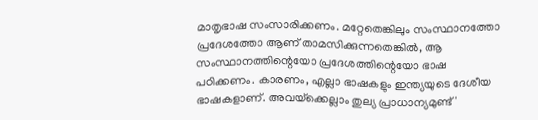മാതൃഭാഷ സംസാരിക്കണം. മറ്റേതെങ്കിലും സംസ്ഥാനത്തോ പ്രദേശത്തോ ആണ് താമസിക്കുന്നതെങ്കിൽ, ആ സംസ്ഥാനത്തിന്റെയോ പ്രദേശത്തിന്റെയോ ഭാഷ പഠിക്കണം. കാരണം, എല്ലാ ഭാഷകളും ഇന്ത്യയുടെ ദേശീയ ഭാഷകളാണ്. അവയ്‌ക്കെല്ലാം തുല്യ പ്രാധാന്യമുണ്ട്'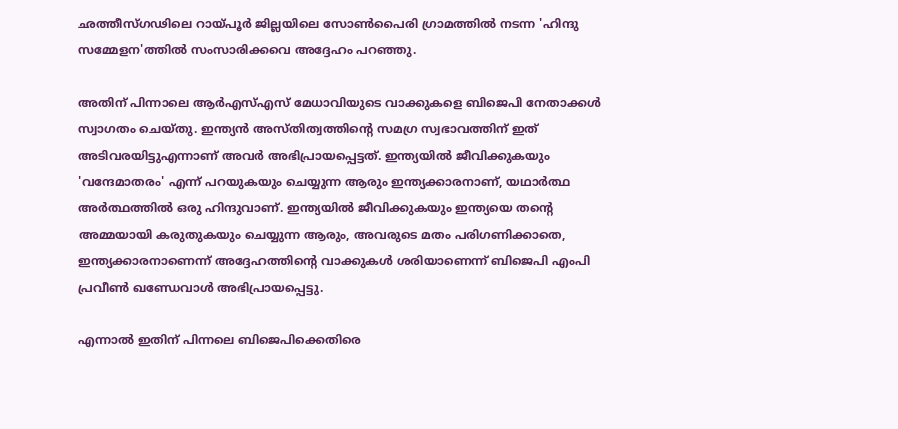ഛത്തീസ്ഗഢിലെ റായ്‌പൂർ ജില്ലയിലെ സോൺപൈരി ഗ്രാമത്തിൽ നടന്ന 'ഹിന്ദു സമ്മേളന'ത്തിൽ സംസാരിക്കവെ അദ്ദേഹം പറഞ്ഞു.

അതിന് പിന്നാലെ ആർഎസ്എസ് മേധാവിയുടെ വാക്കുകളെ ബിജെപി നേതാക്കൾ സ്വാഗതം ചെയ്‌തു. ഇന്ത്യൻ അസ്‌തിത്വത്തിന്റെ സമഗ്ര സ്വഭാവത്തിന് ഇത് അടിവരയിട്ടുഎന്നാണ് അവർ അഭിപ്രായപ്പെട്ടത്. ഇന്ത്യയിൽ ജീവിക്കുകയും 'വന്ദേമാതരം' എന്ന് പറയുകയും ചെയ്യുന്ന ആരും ഇന്ത്യക്കാരനാണ്, യഥാർത്ഥ അർത്ഥത്തിൽ ഒരു ഹിന്ദുവാണ്. ഇന്ത്യയിൽ ജീവിക്കുകയും ഇന്ത്യയെ തന്റെ അമ്മയായി കരുതുകയും ചെയ്യുന്ന ആരും, അവരുടെ മതം പരിഗണിക്കാതെ, ഇന്ത്യക്കാരനാണെന്ന് അദ്ദേഹത്തിന്റെ വാക്കുകൾ ശരിയാണെന്ന് ബിജെപി എംപി പ്രവീൺ ഖണ്ഡേവാൾ അഭിപ്രായപ്പെട്ടു.

എന്നാൽ ഇതിന് പിന്നലെ ബിജെപിക്കെതിരെ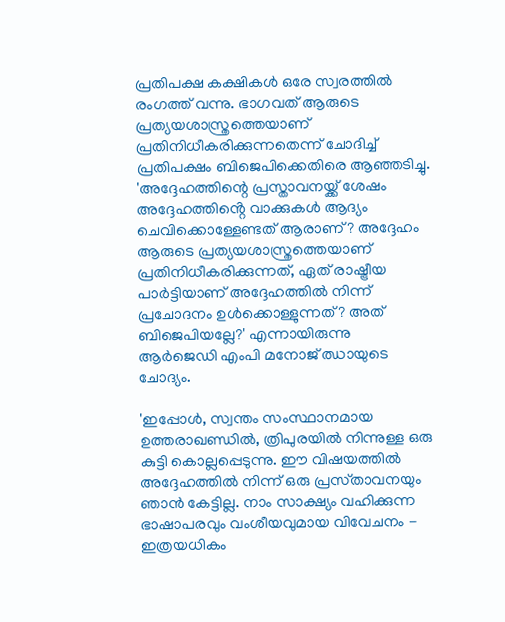പ്രതിപക്ഷ കക്ഷികൾ ഒരേ സ്വരത്തിൽ രംഗത്ത് വന്നു. ഭാഗവത് ആരുടെ പ്രത്യയശാസ്ത്രത്തെയാണ് പ്രതിനിധീകരിക്കുന്നതെന്ന് ചോദിച്ച് പ്രതിപക്ഷം ബിജെപിക്കെതിരെ ആഞ്ഞടിച്ചു. 'അദ്ദേഹത്തിന്റെ പ്രസ്താവനയ്ക്ക് ശേഷം അദ്ദേഹത്തിൻ്റെ വാക്കുകൾ ആദ്യം ചെവിക്കൊള്ളേണ്ടത് ആരാണ്? അദ്ദേഹം ആരുടെ പ്രത്യയശാസ്ത്രത്തെയാണ് പ്രതിനിധീകരിക്കുന്നത്, ഏത് രാഷ്ട്രീയ പാർട്ടിയാണ് അദ്ദേഹത്തിൽ നിന്ന് പ്രചോദനം ഉൾക്കൊള്ളുന്നത്? അത് ബിജെപിയല്ലേ?' എന്നായിരുന്നു ആർജെഡി എംപി മനോജ് ഝായുടെ ചോദ്യം.

'ഇപ്പോൾ, സ്വന്തം സംസ്ഥാനമായ ഉത്തരാഖണ്ഡിൽ, ത്രിപുരയിൽ നിന്നുള്ള ഒരു കുട്ടി കൊല്ലപ്പെടുന്നു. ഈ വിഷയത്തിൽ അദ്ദേഹത്തിൽ നിന്ന് ഒരു പ്രസ്‌താവനയും ഞാൻ കേട്ടില്ല. നാം സാക്ഷ്യം വഹിക്കുന്ന ഭാഷാപരവും വംശീയവുമായ വിവേചനം - ഇത്രയധികം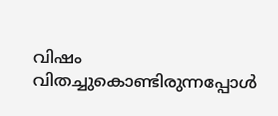വിഷം വിതച്ചുകൊണ്ടിരുന്നപ്പോൾ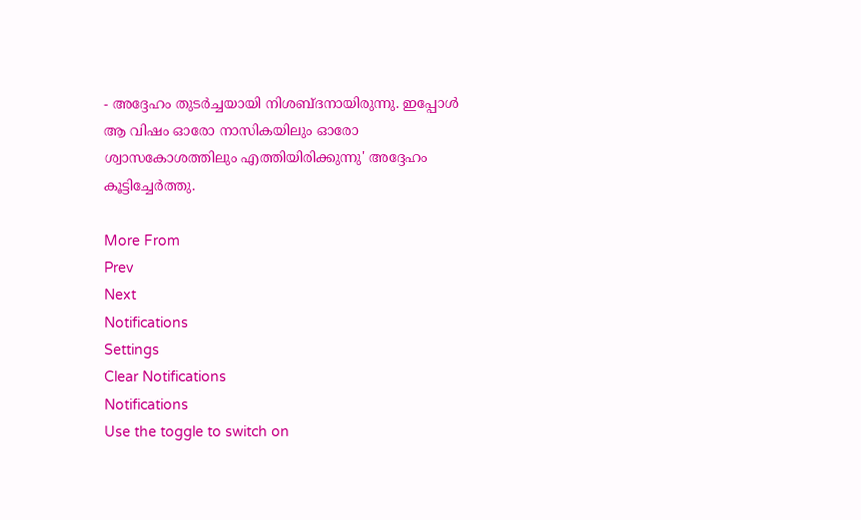- അദ്ദേഹം തുടർച്ചയായി നിശബ്‌ദനായിരുന്നു. ഇപ്പോൾ ആ വിഷം ഓരോ നാസികയിലും ഓരോ ശ്വാസകോശത്തിലും എത്തിയിരിക്കുന്നു' അദ്ദേഹം കൂട്ടിച്ചേർത്തു.

More From
Prev
Next
Notifications
Settings
Clear Notifications
Notifications
Use the toggle to switch on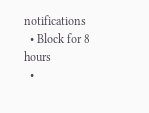notifications
  • Block for 8 hours
  •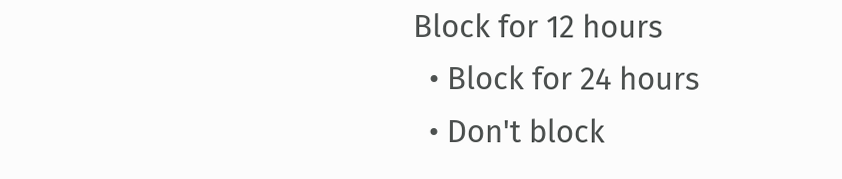Block for 12 hours
  • Block for 24 hours
  • Don't block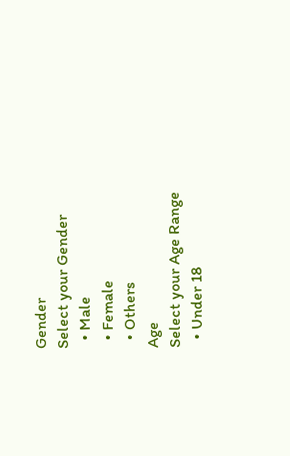Gender
Select your Gender
  • Male
  • Female
  • Others
Age
Select your Age Range
  • Under 18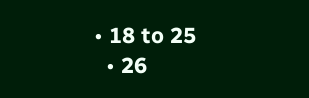• 18 to 25
  • 26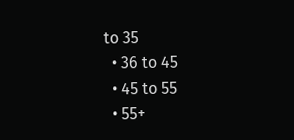to 35
  • 36 to 45
  • 45 to 55
  • 55+